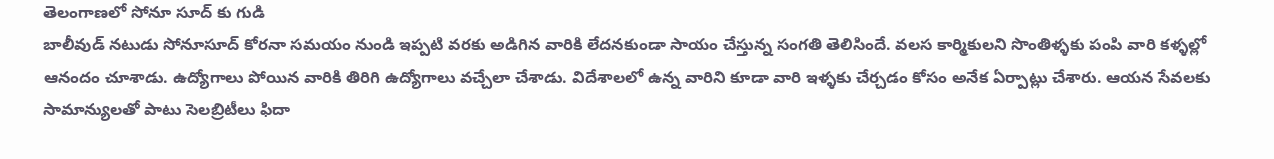తెలంగాణలో సోనూ సూద్ కు గుడి
బాలీవుడ్ నటుడు సోనూసూద్ కోరనా సమయం నుండి ఇప్పటి వరకు అడిగిన వారికి లేదనకుండా సాయం చేస్తున్న సంగతి తెలిసిందే. వలస కార్మికులని సొంతిళ్ళకు పంపి వారి కళ్ళల్లో ఆనందం చూశాడు. ఉద్యోగాలు పోయిన వారికి తిరిగి ఉద్యోగాలు వచ్చేలా చేశాడు. విదేశాలలో ఉన్న వారిని కూడా వారి ఇళ్ళకు చేర్చడం కోసం అనేక ఏర్పాట్లు చేశారు. ఆయన సేవలకు సామాన్యులతో పాటు సెలబ్రిటీలు ఫిదా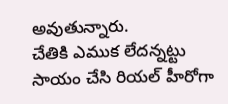అవుతున్నారు.
చేతికి ఎముక లేదన్నట్టు సాయం చేసి రియల్ హీరోగా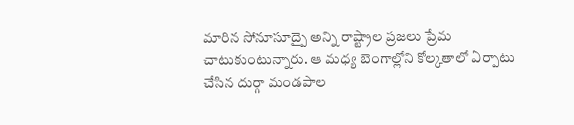మారిన సోనూసూద్పై అన్ని రాష్ట్రాల ప్రజలు ప్రేమ చాటుకుంటున్నారు. ఆ మధ్య బెంగాల్లోని కోల్కతాలో ఏర్పాటు చేసిన దుర్గా మండపాల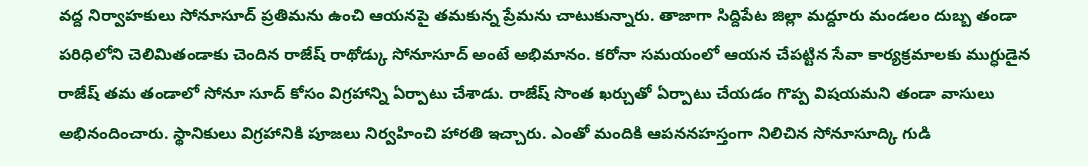వద్ద నిర్వాహకులు సోనూసూద్ ప్రతిమను ఉంచి ఆయనపై తమకున్న ప్రేమను చాటుకున్నారు. తాజాగా సిద్దిపేట జిల్లా మద్దూరు మండలం దుబ్బ తండా పరిధిలోని చెలిమితండాకు చెందిన రాజేష్ రాథోడ్కు సోనూసూద్ అంటే అభిమానం. కరోనా సమయంలో ఆయన చేపట్టిన సేవా కార్యక్రమాలకు ముగ్ధుడైన రాజేష్ తమ తండాలో సోనూ సూద్ కోసం విగ్రహాన్ని ఏర్పాటు చేశాడు. రాజేష్ సొంత ఖర్చుతో ఏర్పాటు చేయడం గొప్ప విషయమని తండా వాసులు అభినందించారు. స్థానికులు విగ్రహానికి పూజలు నిర్వహించి హారతి ఇచ్చారు. ఎంతో మందికి ఆపననహస్తంగా నిలిచిన సోనూసూద్కి గుడి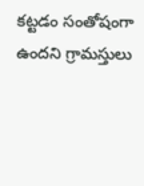కట్టడం సంతోషంగా ఉందని గ్రామస్తులు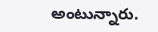అంటున్నారు.